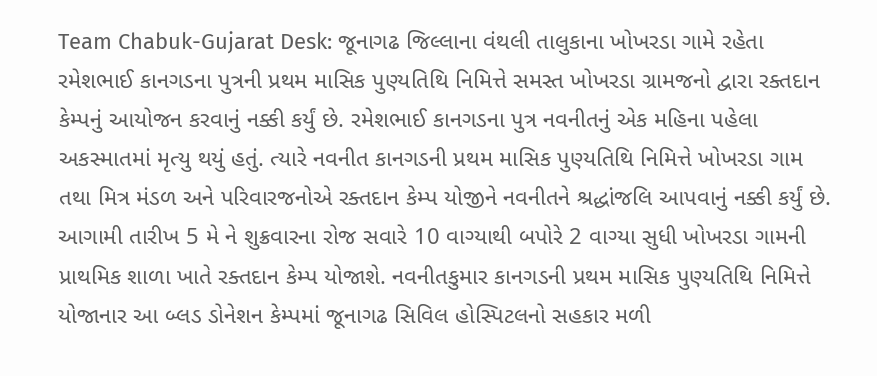Team Chabuk-Gujarat Desk: જૂનાગઢ જિલ્લાના વંથલી તાલુકાના ખોખરડા ગામે રહેતા રમેશભાઈ કાનગડના પુત્રની પ્રથમ માસિક પુણ્યતિથિ નિમિત્તે સમસ્ત ખોખરડા ગ્રામજનો દ્વારા રક્તદાન કેમ્પનું આયોજન કરવાનું નક્કી કર્યું છે. રમેશભાઈ કાનગડના પુત્ર નવનીતનું એક મહિના પહેલા અકસ્માતમાં મૃત્યુ થયું હતું. ત્યારે નવનીત કાનગડની પ્રથમ માસિક પુણ્યતિથિ નિમિત્તે ખોખરડા ગામ તથા મિત્ર મંડળ અને પરિવારજનોએ રક્તદાન કેમ્પ યોજીને નવનીતને શ્રદ્ધાંજલિ આપવાનું નક્કી કર્યું છે.
આગામી તારીખ 5 મે ને શુક્રવારના રોજ સવારે 10 વાગ્યાથી બપોરે 2 વાગ્યા સુધી ખોખરડા ગામની પ્રાથમિક શાળા ખાતે રક્તદાન કેમ્પ યોજાશે. નવનીતકુમાર કાનગડની પ્રથમ માસિક પુણ્યતિથિ નિમિત્તે યોજાનાર આ બ્લડ ડોનેશન કેમ્પમાં જૂનાગઢ સિવિલ હોસ્પિટલનો સહકાર મળી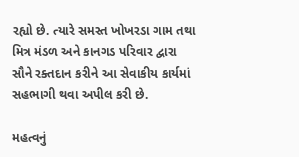રહ્યો છે. ત્યારે સમસ્ત ખોખરડા ગામ તથા મિત્ર મંડળ અને કાનગડ પરિવાર દ્વારા સૌને રક્તદાન કરીને આ સેવાકીય કાર્યમાં સહભાગી થવા અપીલ કરી છે.

મહત્વનું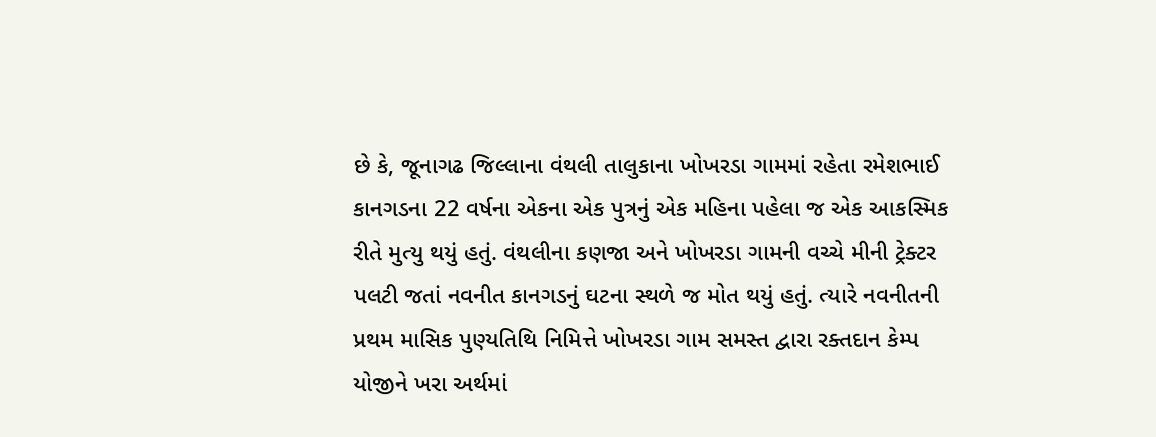છે કે, જૂનાગઢ જિલ્લાના વંથલી તાલુકાના ખોખરડા ગામમાં રહેતા રમેશભાઈ કાનગડના 22 વર્ષના એકના એક પુત્રનું એક મહિના પહેલા જ એક આકસ્મિક રીતે મુત્યુ થયું હતું. વંથલીના કણજા અને ખોખરડા ગામની વચ્ચે મીની ટ્રેક્ટર પલટી જતાં નવનીત કાનગડનું ઘટના સ્થળે જ મોત થયું હતું. ત્યારે નવનીતની પ્રથમ માસિક પુણ્યતિથિ નિમિત્તે ખોખરડા ગામ સમસ્ત દ્વારા રક્તદાન કેમ્પ યોજીને ખરા અર્થમાં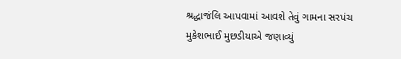શ્રદ્ધાજંલિ આપવામાં આવશે તેવું ગામના સરપંચ મુકેશભાઈ મુછડીયાએ જણાવ્યું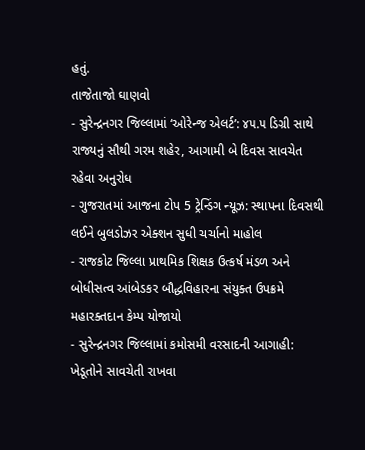હતું.
તાજેતાજો ઘાણવો
- સુરેન્દ્રનગર જિલ્લામાં ‘ઓરેન્જ એલર્ટ’: ૪૫.૫ ડિગ્રી સાથે રાજ્યનું સૌથી ગરમ શહેર, આગામી બે દિવસ સાવચેત રહેવા અનુરોધ
- ગુજરાતમાં આજના ટોપ 5 ટ્રેન્ડિંગ ન્યૂઝ: સ્થાપના દિવસથી લઈને બુલડોઝર એક્શન સુધી ચર્ચાનો માહોલ
- રાજકોટ જિલ્લા પ્રાથમિક શિક્ષક ઉત્કર્ષ મંડળ અને બોધીસત્વ આંબેડકર બૌદ્ધવિહારના સંયુક્ત ઉપક્રમે મહારક્તદાન કેમ્પ યોજાયો
- સુરેન્દ્રનગર જિલ્લામાં કમોસમી વરસાદની આગાહી: ખેડૂતોને સાવચેતી રાખવા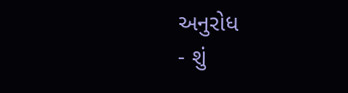અનુરોધ
- શું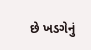છે ખડગેનું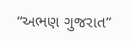“અભણ ગુજરાત”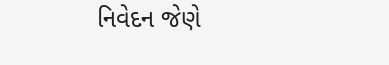નિવેદન જેણે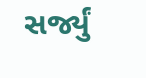સર્જ્યું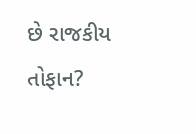છે રાજકીય તોફાન?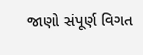જાણો સંપૂર્ણ વિગત